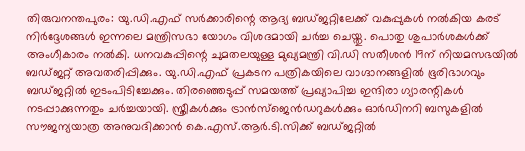തിരുവനന്തപുരം: യു.ഡി.എഫ് സർക്കാരിന്റെ ആദ്യ ബഡ്ജറ്റിലേക്ക് വകുപ്പുകൾ നൽകിയ കരട് നിർദ്ദേശങ്ങൾ ഇന്നലെ മന്ത്രിസഭാ യോഗം വിശദമായി ചർച്ച ചെയ്തു. പൊതു ശുപാർശകൾക്ക് അംഗീകാരം നൽകി. ധനവകുപ്പിന്റെ ചുമതലയുള്ള മുഖ്യമന്ത്രി വി.ഡി സതീശൻ 19ന് നിയമസഭയിൽ ബഡ്ജറ്റ് അവതരിപ്പിക്കും. യു.ഡി.എഫ് പ്രകടന പത്രികയിലെ വാഗ്ദാനങ്ങളിൽ ഭൂരിഭാഗവും ബഡ്ജറ്റിൽ ഇടംപിടിച്ചേക്കും. തിരഞ്ഞെടുപ്പ് സമയത്ത് പ്രഖ്യാപിച്ച ഇന്ദിരാ ഗ്യാരന്റികൾ നടപ്പാക്കുന്നതും ചർച്ചയായി. സ്ത്രീകൾക്കും ട്രാൻസ്ജെൻഡറുകൾക്കും ഓർഡിനറി ബസുകളിൽ സൗജന്യയാത്ര അനുവദിക്കാൻ കെ.എസ്.ആർ.ടി.സിക്ക് ബഡ്ജറ്റിൽ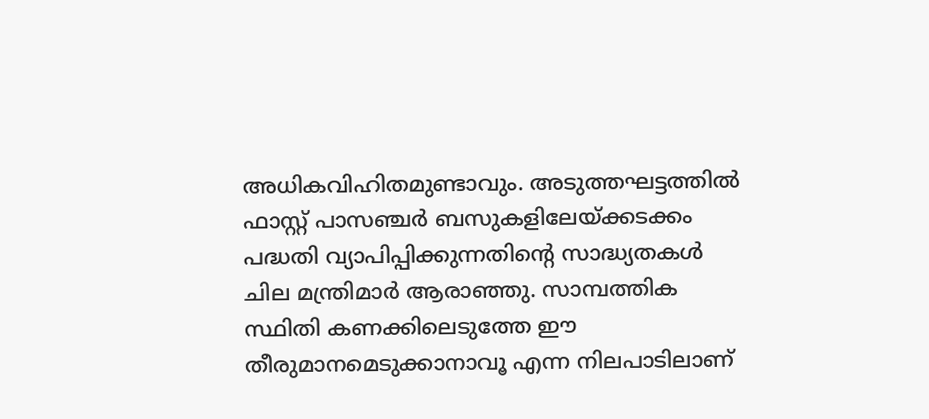അധികവിഹിതമുണ്ടാവും. അടുത്തഘട്ടത്തിൽ ഫാസ്റ്റ് പാസഞ്ചർ ബസുകളിലേയ്ക്കടക്കം പദ്ധതി വ്യാപിപ്പിക്കുന്നതിന്റെ സാദ്ധ്യതകൾ ചില മന്ത്രിമാർ ആരാഞ്ഞു. സാമ്പത്തിക സ്ഥിതി കണക്കിലെടുത്തേ ഈ തീരുമാനമെടുക്കാനാവൂ എന്ന നിലപാടിലാണ്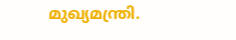മുഖ്യമന്ത്രി.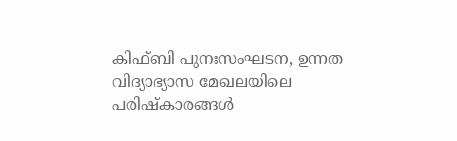കിഫ്ബി പുനഃസംഘടന, ഉന്നത വിദ്യാഭ്യാസ മേഖലയിലെ പരിഷ്കാരങ്ങൾ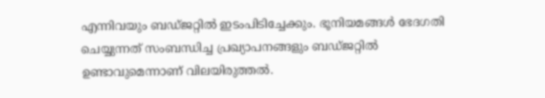എന്നിവയും ബഡ്ജറ്റിൽ ഇടംപിടിച്ചേക്കും. ഭൂനിയമങ്ങൾ ഭേദഗതി ചെയ്യുന്നത് സംബന്ധിച്ച പ്രഖ്യാപനങ്ങളും ബഡ്ജറ്റിൽ ഉണ്ടാവുമെന്നാണ് വിലയിരുത്തൽ.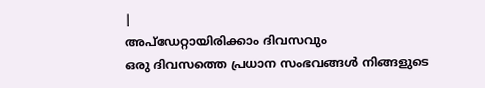|
അപ്ഡേറ്റായിരിക്കാം ദിവസവും
ഒരു ദിവസത്തെ പ്രധാന സംഭവങ്ങൾ നിങ്ങളുടെ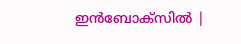ഇൻബോക്സിൽ |